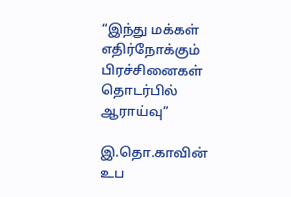“இந்து மக்கள் எதிர்நோக்கும் பிரச்சினைகள் தொடர்பில் ஆராய்வு”

இ.தொ.காவின் உப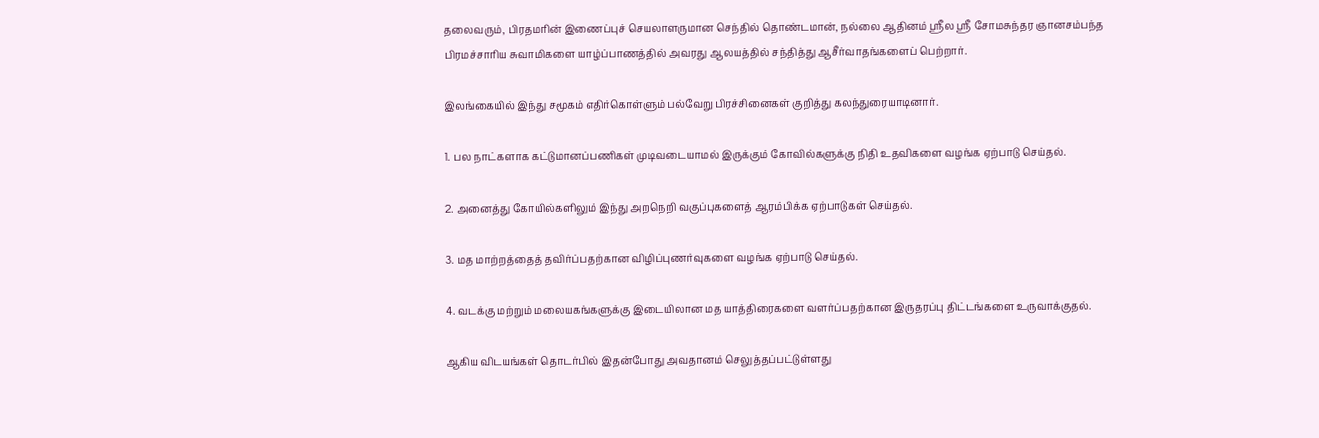தலைவரும், பிரதமரின் இணைப்புச் செயலாளருமான செந்தில் தொண்டமான், நல்லை ஆதினம் ஸ்ரீல ஸ்ரீ சோமசுந்தர ஞானசம்பந்த பிரமச்சாரிய சுவாமிகளை யாழ்ப்பாணத்தில் அவரது ஆலயத்தில் சந்தித்து ஆசீர்வாதங்களைப் பெற்றார்.

இலங்கையில் இந்து சமூகம் எதிர்கொள்ளும் பல்வேறு பிரச்சினைகள் குறித்து கலந்துரையாடினார்.

1. பல நாட்களாக கட்டுமானப்பணிகள் முடிவடையாமல் இருக்கும் கோவில்களுக்கு நிதி உதவிகளை வழங்க ஏற்பாடு செய்தல்.

2. அனைத்து கோயில்களிலும் இந்து அறநெறி வகுப்புகளைத் ஆரம்பிக்க ஏற்பாடுகள் செய்தல்.

3. மத மாற்றத்தைத் தவிர்ப்பதற்கான விழிப்புணர்வுகளை வழங்க ஏற்பாடு செய்தல்.

4. வடக்கு மற்றும் மலையகங்களுக்கு இடையிலான மத யாத்திரைகளை வளர்ப்பதற்கான இருதரப்பு திட்டங்களை உருவாக்குதல்.

ஆகிய விடயங்கள் தொடர்பில் இதன்போது அவதானம் செலுத்தப்பட்டுள்ளது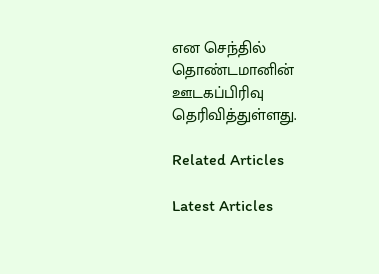என செந்தில் தொண்டமானின் ஊடகப்பிரிவு தெரிவித்துள்ளது.

Related Articles

Latest Articles